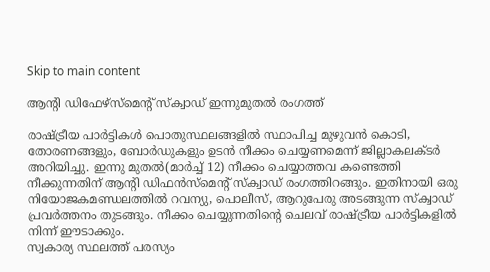Skip to main content

ആന്റി ഡിഫേഴ്‌സ്‌മെന്റ് സ്‌ക്വാഡ് ഇന്നുമുതല്‍ രംഗത്ത്

രാഷ്ട്രീയ പാര്‍ട്ടികള്‍ പൊതുസ്ഥലങ്ങളില്‍ സ്ഥാപിച്ച മുഴുവന്‍ കൊടി, തോരണങ്ങളും, ബോര്‍ഡുകളും ഉടന്‍ നീക്കം ചെയ്യണമെന്ന് ജില്ലാകലക്ടര്‍ അറിയിച്ചു. ഇന്നു മുതല്‍(മാര്‍ച്ച് 12) നീക്കം ചെയ്യാത്തവ കണ്ടെത്തി നീക്കുന്നതിന് ആന്റി ഡിഫന്‍സ്‌മെന്റ് സ്‌ക്വാഡ് രംഗത്തിറങ്ങും. ഇതിനായി ഒരു നിയോജകമണ്ഡലത്തില്‍ റവന്യു, പൊലീസ്, ആറുപേരു അടങ്ങുന്ന സ്‌ക്വാഡ് പ്രവര്‍ത്തനം തുടങ്ങും. നീക്കം ചെയ്യുന്നതിന്റെ ചെലവ് രാഷ്ട്രീയ പാര്‍ട്ടികളില്‍ നിന്ന് ഈടാക്കും.
സ്വകാര്യ സ്ഥലത്ത് പരസ്യം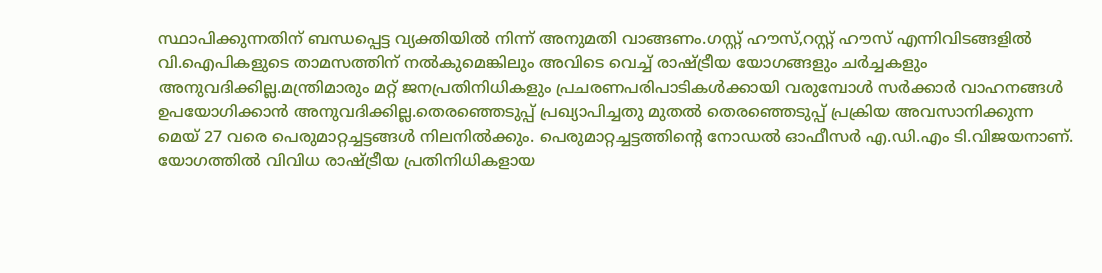സ്ഥാപിക്കുന്നതിന് ബന്ധപ്പെട്ട വ്യക്തിയില്‍ നിന്ന് അനുമതി വാങ്ങണം.ഗസ്റ്റ് ഹൗസ്,റസ്റ്റ് ഹൗസ് എന്നിവിടങ്ങളില്‍ വി.ഐപികളുടെ താമസത്തിന് നല്‍കുമെങ്കിലും അവിടെ വെച്ച് രാഷ്ട്രീയ യോഗങ്ങളും ചര്‍ച്ചകളും അനുവദിക്കില്ല.മന്ത്രിമാരും മറ്റ് ജനപ്രതിനിധികളും പ്രചരണപരിപാടികള്‍ക്കായി വരുമ്പോള്‍ സര്‍ക്കാര്‍ വാഹനങ്ങള്‍ ഉപയോഗിക്കാന്‍ അനുവദിക്കില്ല.തെരഞ്ഞെടുപ്പ് പ്രഖ്യാപിച്ചതു മുതല്‍ തെരഞ്ഞെടുപ്പ് പ്രക്രിയ അവസാനിക്കുന്ന മെയ് 27 വരെ പെരുമാറ്റച്ചട്ടങ്ങള്‍ നിലനില്‍ക്കും. പെരുമാറ്റച്ചട്ടത്തിന്റെ നോഡല്‍ ഓഫീസര്‍ എ.ഡി.എം ടി.വിജയനാണ്.
യോഗത്തില്‍ വിവിധ രാഷ്ട്രീയ പ്രതിനിധികളായ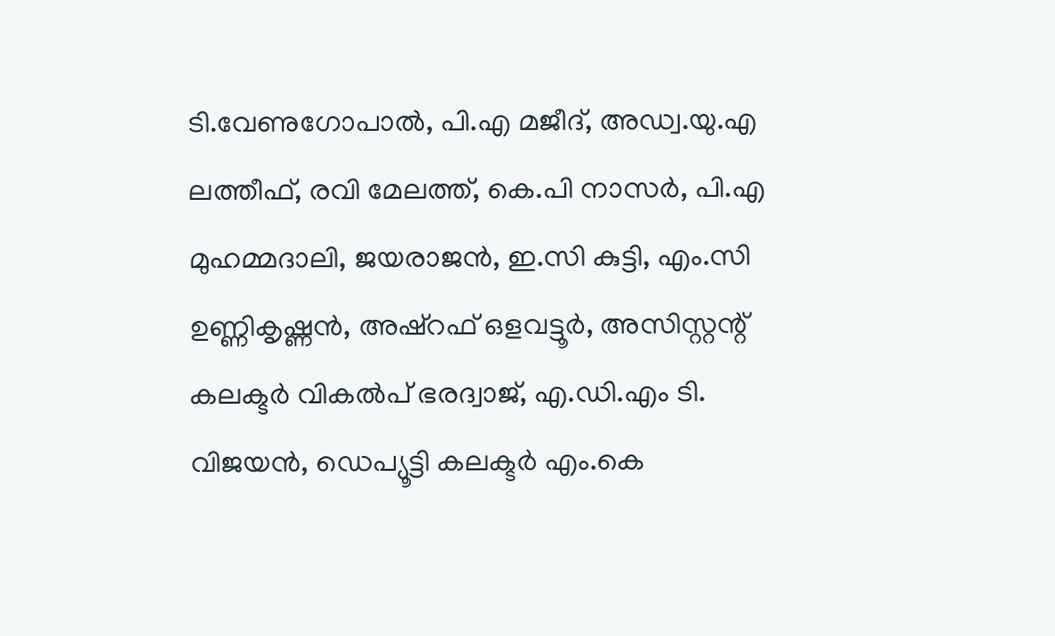ടി.വേണുഗോപാല്‍, പി.എ മജീദ്, അഡ്വ.യു.എ ലത്തീഫ്, രവി മേലത്ത്, കെ.പി നാസര്‍, പി.എ മുഹമ്മദാലി, ജയരാജന്‍, ഇ.സി കുട്ടി, എം.സി ഉണ്ണികൃഷ്ണന്‍, അഷ്‌റഫ് ഒളവട്ടൂര്‍, അസിസ്റ്റന്റ് കലക്ടര്‍ വികല്‍പ് ഭരദ്വാജ്, എ.ഡി.എം ടി. വിജയന്‍, ഡെപ്യൂട്ടി കലക്ടര്‍ എം.കെ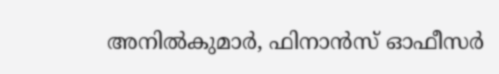അനില്‍കുമാര്‍, ഫിനാന്‍സ് ഓഫീസര്‍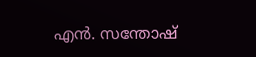എന്‍. സന്തോഷ്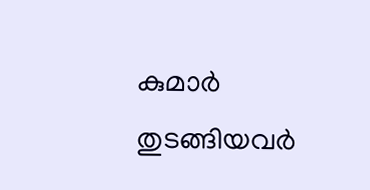കുമാര്‍ തുടങ്ങിയവര്‍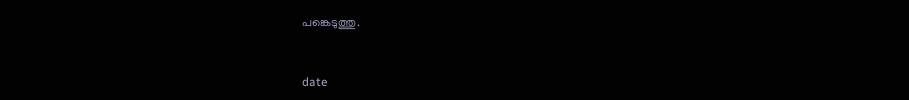പങ്കെടുത്തു.



date